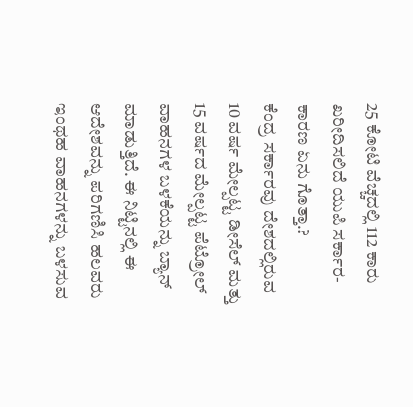25 ಕೋಟಿ ವೆಚ್ಚದಲ್ಲಿ 112 ಕಾರು ಖರೀದಿಸಲಿದೆ ಯುಪಿ ಸರ್ಕಾರ- ಕಾರಣ ಏನು ಗೊತ್ತಾ.?
ಕೆಂದ್ರ ಸರ್ಕಾರವು ದೇಶದಲ್ಲಿರುವ 10 ವರ್ಷ ಮೇಲ್ಪಟ್ಟ ಡೀಸೆಲ್ ಮತ್ತು 15 ವರ್ಷದ ಮೇಲ್ಪಟ್ಟ ಪೆಟ್ರೋಲ್ ವಾಹನಗಳ ಬಳಕೆಯನ್ನು ಬ್ಯಾನ್ ಮಾಡುತ್ತಿದೆ. ಈ ನಿಟ್ಟಿನಲ್ಲಿ ಈ ಆದೇಶವನ್ನು ಪರಿಗಣಿಸಿ ಹಲವರು ಇಂಥಹ ವಾಹನಗಳನ್ನು ಬಳಸುವ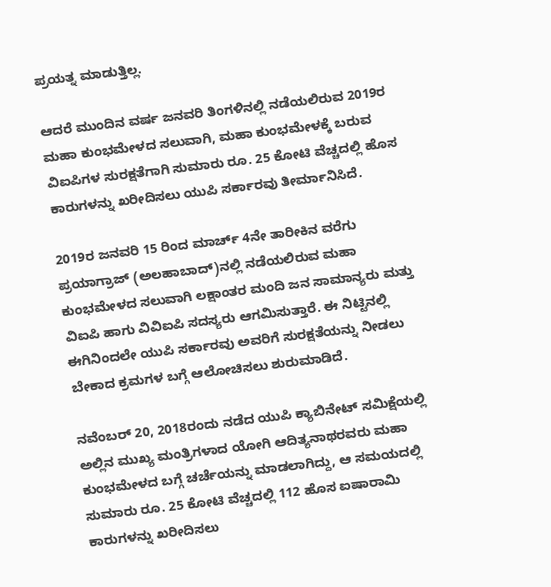ಪ್ರಯತ್ನ ಮಾಡುತ್ತಿಲ್ಲ.

ಆದರೆ ಮುಂದಿನ ವರ್ಷ ಜನವರಿ ತಿಂಗಳಿನಲ್ಲಿ ನಡೆಯಲಿರುವ 2019ರ ಮಹಾ ಕುಂಭಮೇಳದ ಸಲುವಾಗಿ, ಮಹಾ ಕುಂಭಮೇಳಕ್ಕೆ ಬರುವ ವಿಐಪಿಗಳ ಸುರಕ್ಷತೆಗಾಗಿ ಸುಮಾರು ರೂ. 25 ಕೋಟಿ ವೆಚ್ಚದಲ್ಲಿ ಹೊಸ ಕಾರುಗಳನ್ನು ಖರೀದಿಸಲು ಯುಪಿ ಸರ್ಕಾರವು ತೀರ್ಮಾನಿಸಿದೆ.

2019ರ ಜನವರಿ 15 ರಿಂದ ಮಾರ್ಚ್ 4ನೇ ತಾರೀಕಿನ ವರೆಗು ಪ್ರಯಾಗ್ರಾಜ್ (ಅಲಹಾಬಾದ್)ನಲ್ಲಿ ನಡೆಯಲಿರುವ ಮಹಾ ಕುಂಭಮೇಳದ ಸಲುವಾಗಿ ಲಕ್ಷಾಂತರ ಮಂದಿ ಜನ ಸಾಮಾನ್ಯರು ಮತ್ತು ವಿಐಪಿ ಹಾಗು ವಿವಿಐಪಿ ಸದಸ್ಯರು ಆಗಮಿಸುತ್ತಾರೆ. ಈ ನಿಟ್ಟಿನಲ್ಲಿ ಈಗಿನಿಂದಲೇ ಯುಪಿ ಸರ್ಕಾರವು ಅವರಿಗೆ ಸುರಕ್ಷತೆಯನ್ನು ನೀಡಲು ಬೇಕಾದ ಕ್ರಮಗಳ ಬಗ್ಗೆ ಆಲೋಚಿಸಲು ಶುರುಮಾಡಿದೆ.

ನವೆಂಬರ್ 20, 2018ರಂದು ನಡೆದ ಯುಪಿ ಕ್ಯಾಬಿನೇಟ್ ಸಮಿಕ್ಷೆಯಲ್ಲಿ ಅಲ್ಲಿನ ಮುಖ್ಯ ಮಂತ್ರಿಗಳಾದ ಯೋಗಿ ಆದಿತ್ಯನಾಥರವರು ಮಹಾ ಕುಂಭಮೇಳದ ಬಗ್ಗೆ ಚರ್ಚೆಯನ್ನು ಮಾಡಲಾಗಿದ್ದು, ಆ ಸಮಯದಲ್ಲಿ ಸುಮಾರು ರೂ. 25 ಕೋಟಿ ವೆಚ್ಚದಲ್ಲಿ 112 ಹೊಸ ಐಷಾರಾಮಿ ಕಾರುಗಳನ್ನು ಖರೀದಿಸಲು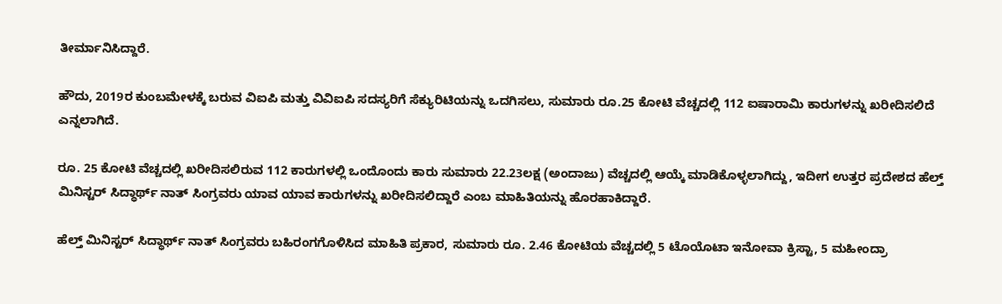ತೀರ್ಮಾನಿಸಿದ್ದಾರೆ.

ಹೌದು, 2019ರ ಕುಂಬಮೇಳಕ್ಕೆ ಬರುವ ವಿಐಪಿ ಮತ್ತು ವಿವಿಐಪಿ ಸದಸ್ಯರಿಗೆ ಸೆಕ್ಯುರಿಟಿಯನ್ನು ಒದಗಿಸಲು, ಸುಮಾರು ರೂ.25 ಕೋಟಿ ವೆಚ್ಚದಲ್ಲಿ 112 ಐಷಾರಾಮಿ ಕಾರುಗಳನ್ನು ಖರೀದಿಸಲಿದೆ ಎನ್ನಲಾಗಿದೆ.

ರೂ. 25 ಕೋಟಿ ವೆಚ್ಚದಲ್ಲಿ ಖರೀದಿಸಲಿರುವ 112 ಕಾರುಗಳಲ್ಲಿ ಒಂದೊಂದು ಕಾರು ಸುಮಾರು 22.23ಲಕ್ಷ (ಅಂದಾಜು) ವೆಚ್ಚದಲ್ಲಿ ಆಯ್ಕೆ ಮಾಡಿಕೊಳ್ಳಲಾಗಿದ್ದು, ಇದೀಗ ಉತ್ತರ ಪ್ರದೇಶದ ಹೆಲ್ತ್ ಮಿನಿಸ್ಟರ್ ಸಿದ್ಧಾರ್ಥ್ ನಾತ್ ಸಿಂಗ್ರವರು ಯಾವ ಯಾವ ಕಾರುಗಳನ್ನು ಖರೀದಿಸಲಿದ್ದಾರೆ ಎಂಬ ಮಾಹಿತಿಯನ್ನು ಹೊರಹಾಕಿದ್ದಾರೆ.

ಹೆಲ್ತ್ ಮಿನಿಸ್ಟರ್ ಸಿದ್ಧಾರ್ಥ್ ನಾತ್ ಸಿಂಗ್ರವರು ಬಹಿರಂಗಗೊಳಿಸಿದ ಮಾಹಿತಿ ಪ್ರಕಾರ, ಸುಮಾರು ರೂ. 2.46 ಕೋಟಿಯ ವೆಚ್ಚದಲ್ಲಿ 5 ಟೊಯೊಟಾ ಇನೋವಾ ಕ್ರಿಸ್ಟಾ, 5 ಮಹೀಂದ್ರಾ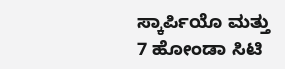ಸ್ಕಾರ್ಪಿಯೊ ಮತ್ತು 7 ಹೋಂಡಾ ಸಿಟಿ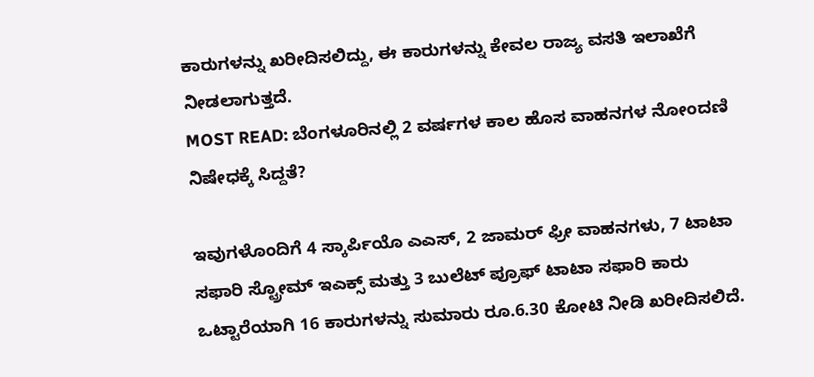ಕಾರುಗಳನ್ನು ಖರೀದಿಸಲಿದ್ದು, ಈ ಕಾರುಗಳನ್ನು ಕೇವಲ ರಾಜ್ಯ ವಸತಿ ಇಲಾಖೆಗೆ ನೀಡಲಾಗುತ್ತದೆ.
MOST READ: ಬೆಂಗಳೂರಿನಲ್ಲಿ 2 ವರ್ಷಗಳ ಕಾಲ ಹೊಸ ವಾಹನಗಳ ನೋಂದಣಿ ನಿಷೇಧಕ್ಕೆ ಸಿದ್ದತೆ?

ಇವುಗಳೊಂದಿಗೆ 4 ಸ್ಕಾರ್ಪಿಯೊ ಎಎಸ್, 2 ಜಾಮರ್ ಫ್ರೀ ವಾಹನಗಳು, 7 ಟಾಟಾ ಸಫಾರಿ ಸ್ಟ್ರೋಮ್ ಇಎಕ್ಸ್ ಮತ್ತು 3 ಬುಲೆಟ್ ಪ್ರೂಫ್ ಟಾಟಾ ಸಫಾರಿ ಕಾರು ಒಟ್ಟಾರೆಯಾಗಿ 16 ಕಾರುಗಳನ್ನು ಸುಮಾರು ರೂ.6.30 ಕೋಟಿ ನೀಡಿ ಖರೀದಿಸಲಿದೆ.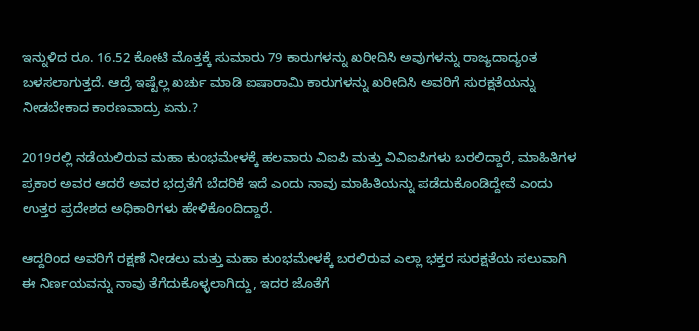ಇನ್ನುಳಿದ ರೂ. 16.52 ಕೋಟಿ ಮೊತ್ತಕ್ಕೆ ಸುಮಾರು 79 ಕಾರುಗಳನ್ನು ಖರೀದಿಸಿ ಅವುಗಳನ್ನು ರಾಜ್ಯದಾದ್ಯಂತ ಬಳಸಲಾಗುತ್ತದೆ. ಆದ್ರೆ ಇಷ್ಟೆಲ್ಲ ಖರ್ಚು ಮಾಡಿ ಐಷಾರಾಮಿ ಕಾರುಗಳನ್ನು ಖರೀದಿಸಿ ಅವರಿಗೆ ಸುರಕ್ಷತೆಯನ್ನು ನೀಡಬೇಕಾದ ಕಾರಣವಾದ್ರು ಏನು.?

2019ರಲ್ಲಿ ನಡೆಯಲಿರುವ ಮಹಾ ಕುಂಭಮೇಳಕ್ಕೆ ಹಲವಾರು ವಿಐಪಿ ಮತ್ತು ವಿವಿಐಪಿಗಳು ಬರಲಿದ್ದಾರೆ, ಮಾಹಿತಿಗಳ ಪ್ರಕಾರ ಅವರ ಆದರೆ ಅವರ ಭದ್ರತೆಗೆ ಬೆದರಿಕೆ ಇದೆ ಎಂದು ನಾವು ಮಾಹಿತಿಯನ್ನು ಪಡೆದುಕೊಂಡಿದ್ದೇವೆ ಎಂದು ಉತ್ತರ ಪ್ರದೇಶದ ಅಧಿಕಾರಿಗಳು ಹೇಳಿಕೊಂದಿದ್ದಾರೆ.

ಆದ್ದರಿಂದ ಅವರಿಗೆ ರಕ್ಷಣೆ ನೀಡಲು ಮತ್ತು ಮಹಾ ಕುಂಭಮೇಳಕ್ಕೆ ಬರಲಿರುವ ಎಲ್ಲಾ ಭಕ್ತರ ಸುರಕ್ಷತೆಯ ಸಲುವಾಗಿ ಈ ನಿರ್ಣಯವನ್ನು ನಾವು ತೆಗೆದುಕೊಳ್ಳಲಾಗಿದ್ದು, ಇದರ ಜೊತೆಗೆ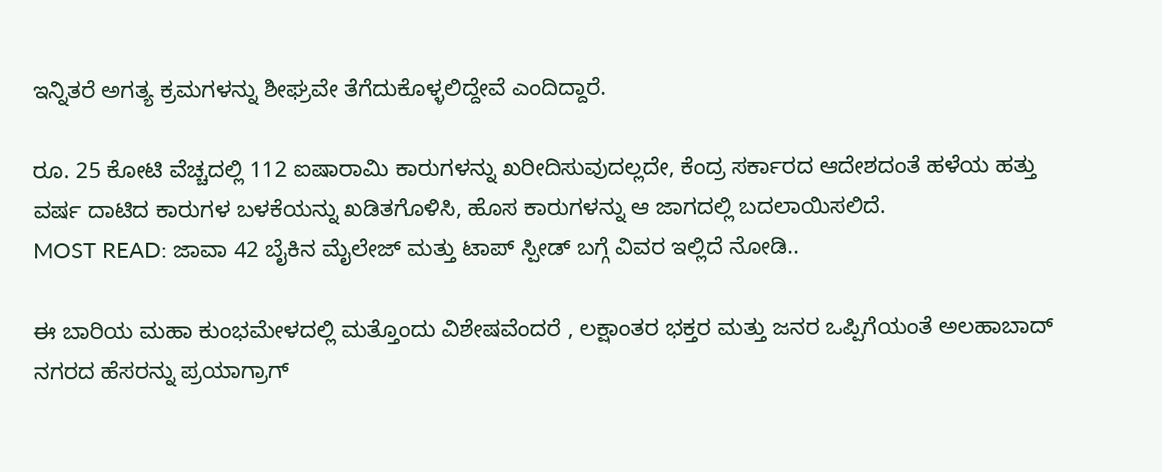ಇನ್ನಿತರೆ ಅಗತ್ಯ ಕ್ರಮಗಳನ್ನು ಶೀಘ್ರವೇ ತೆಗೆದುಕೊಳ್ಳಲಿದ್ದೇವೆ ಎಂದಿದ್ದಾರೆ.

ರೂ. 25 ಕೋಟಿ ವೆಚ್ಚದಲ್ಲಿ 112 ಐಷಾರಾಮಿ ಕಾರುಗಳನ್ನು ಖರೀದಿಸುವುದಲ್ಲದೇ, ಕೆಂದ್ರ ಸರ್ಕಾರದ ಆದೇಶದಂತೆ ಹಳೆಯ ಹತ್ತು ವರ್ಷ ದಾಟಿದ ಕಾರುಗಳ ಬಳಕೆಯನ್ನು ಖಡಿತಗೊಳಿಸಿ, ಹೊಸ ಕಾರುಗಳನ್ನು ಆ ಜಾಗದಲ್ಲಿ ಬದಲಾಯಿಸಲಿದೆ.
MOST READ: ಜಾವಾ 42 ಬೈಕಿನ ಮೈಲೇಜ್ ಮತ್ತು ಟಾಪ್ ಸ್ಪೀಡ್ ಬಗ್ಗೆ ವಿವರ ಇಲ್ಲಿದೆ ನೋಡಿ..

ಈ ಬಾರಿಯ ಮಹಾ ಕುಂಭಮೇಳದಲ್ಲಿ ಮತ್ತೊಂದು ವಿಶೇಷವೆಂದರೆ , ಲಕ್ಷಾಂತರ ಭಕ್ತರ ಮತ್ತು ಜನರ ಒಪ್ಪಿಗೆಯಂತೆ ಅಲಹಾಬಾದ್ ನಗರದ ಹೆಸರನ್ನು ಪ್ರಯಾಗ್ರಾಗ್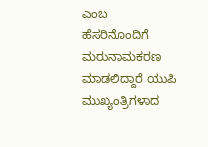ಎಂಬ ಹೆಸರಿನೊಂದಿಗೆ ಮರುನಾಮಕರಣ ಮಾಡಲಿದ್ದಾರೆ ಯುಪಿ ಮುಖ್ಯಂತ್ರಿಗಳಾದ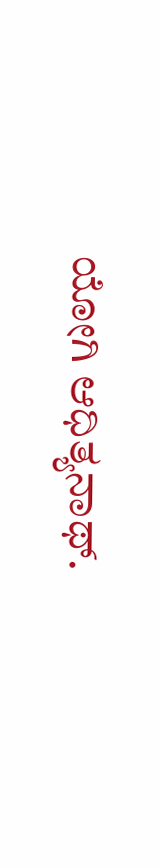ಯೋಗಿ ಆಧಿತ್ಯನಾಥ್.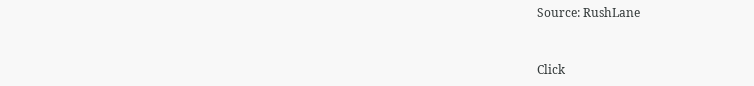Source: RushLane


Click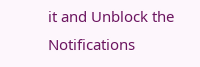it and Unblock the Notifications